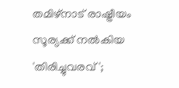തമിഴ്‌നാട് രാഷ്ട്രീയം സൂര്യക്ക് നൽകിയ 'തിരിച്ചുവരവ്';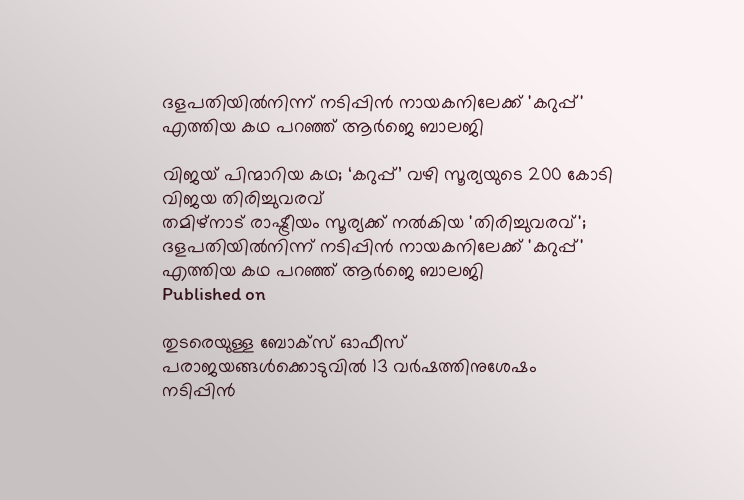ദളപതിയിൽനിന്ന് നടിപ്പിൻ നായകനിലേക്ക് 'കറുപ്പ്' എത്തിയ കഥ പറഞ്ഞ് ആർജെ ബാലജി

വിജയ് പിന്മാറിയ കഥ; ‘കറുപ്പ്’ വഴി സൂര്യയുടെ 200 കോടി വിജയ തിരിച്ചുവരവ്
തമിഴ്‌നാട് രാഷ്ട്രീയം സൂര്യക്ക് നൽകിയ 'തിരിച്ചുവരവ്'; ദളപതിയിൽനിന്ന് നടിപ്പിൻ നായകനിലേക്ക് 'കറുപ്പ്' എത്തിയ കഥ പറഞ്ഞ് ആർജെ ബാലജി
Published on

തുടരെയുള്ള ബോക്സ് ഓഫീസ് പരാജയങ്ങൾക്കൊടുവിൽ 13 വര്‍ഷത്തിനുശേഷം നടിപ്പിൻ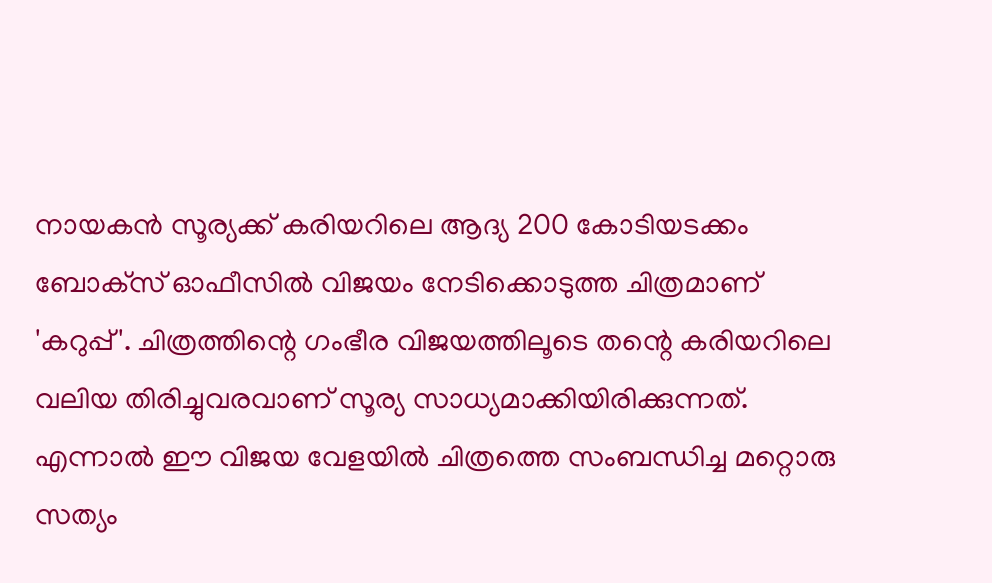നായകൻ സൂര്യക്ക് കരിയറിലെ ആദ്യ 200 കോടിയടക്കം ബോക്‌സ് ഓഫീസിൽ വിജയം നേടിക്കൊടുത്ത ചിത്രമാണ് 'കറുപ്പ്'. ചിത്രത്തിന്റെ ഗംഭീര വിജയത്തിലൂടെ തന്റെ കരിയറിലെ വലിയ തിരിച്ചുവരവാണ് സൂര്യ സാധ്യമാക്കിയിരിക്കുന്നത്. എന്നാൽ ഈ വിജയ വേളയിൽ ചിത്രത്തെ സംബന്ധിച്ച മറ്റൊരു സത്യം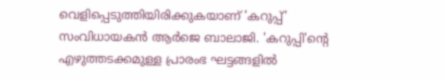വെളിപ്പെടുത്തിയിരിക്കുകയാണ് 'കറുപ്പ്' സംവിധായകൻ ആർജെ ബാലാജി. 'കറുപ്പി'ന്റെ എഴുത്തടക്കമുള്ള പ്രാരംഭ ഘട്ടങ്ങളിൽ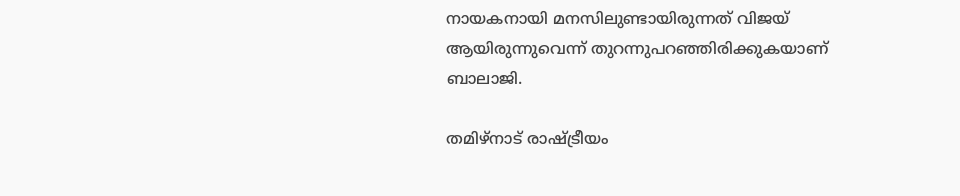നായകനായി മനസിലുണ്ടായിരുന്നത് വിജയ് ആയിരുന്നുവെന്ന് തുറന്നുപറഞ്ഞിരിക്കുകയാണ് ബാലാജി.

തമിഴ്‌നാട് രാഷ്ട്രീയം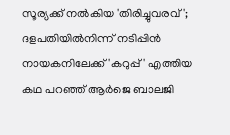സൂര്യക്ക് നൽകിയ 'തിരിച്ചുവരവ്'; ദളപതിയിൽനിന്ന് നടിപ്പിൻ നായകനിലേക്ക് 'കറുപ്പ്' എത്തിയ കഥ പറഞ്ഞ് ആർജെ ബാലജി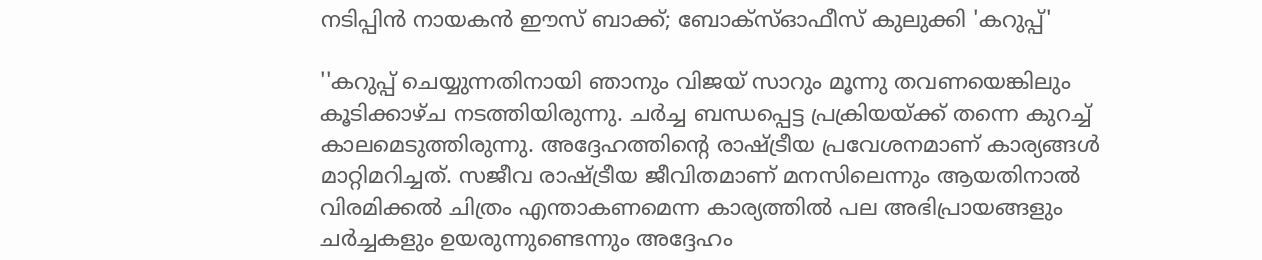നടിപ്പിൻ നായകൻ ഈസ് ബാക്ക്; ബോക്‌സ്ഓഫീസ് കുലുക്കി 'കറുപ്പ്'

''കറുപ്പ് ചെയ്യുന്നതിനായി ഞാനും വിജയ് സാറും മൂന്നു തവണയെങ്കിലും കൂടിക്കാഴ്ച നടത്തിയിരുന്നു. ചർച്ച ബന്ധപ്പെട്ട പ്രക്രിയയ്ക്ക് തന്നെ കുറച്ച് കാലമെടുത്തിരുന്നു. അദ്ദേഹത്തിന്റെ രാഷ്ട്രീയ പ്രവേശനമാണ് കാര്യങ്ങൾ മാറ്റിമറിച്ചത്. സജീവ രാഷ്ട്രീയ ജീവിതമാണ് മനസിലെന്നും ആയതിനാൽ വിരമിക്കൽ ചിത്രം എന്താകണമെന്ന കാര്യത്തിൽ പല അഭിപ്രായങ്ങളും ചർച്ചകളും ഉയരുന്നുണ്ടെന്നും അദ്ദേഹം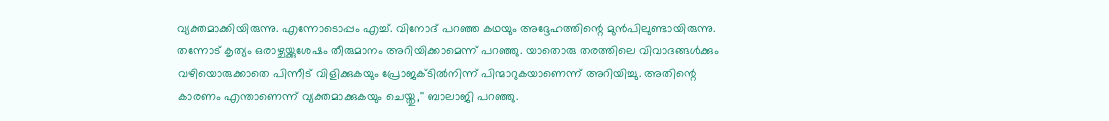വ്യക്തമാക്കിയിരുന്നു. എന്നോടൊപ്പം എച്ച്. വിനോദ് പറഞ്ഞ കഥയും അദ്ദേഹത്തിന്റെ മുൻപിലുണ്ടായിരുന്നു. തന്നോട് കൃത്യം ഒരാഴ്ചയ്ക്കുശേഷം തീരുമാനം അറിയിക്കാമെന്ന് പറഞ്ഞു. യാതൊരു തരത്തിലെ വിവാദങ്ങൾക്കും വഴിയൊരുക്കാതെ പിന്നീട് വിളിക്കുകയും പ്രോജക്ടിൽനിന്ന് പിന്മാറുകയാണെന്ന് അറിയിച്ചു. അതിന്റെ കാരണം എന്താണെന്ന് വ്യക്തമാക്കുകയും ചെയ്തു,'' ബാലാജി പറഞ്ഞു.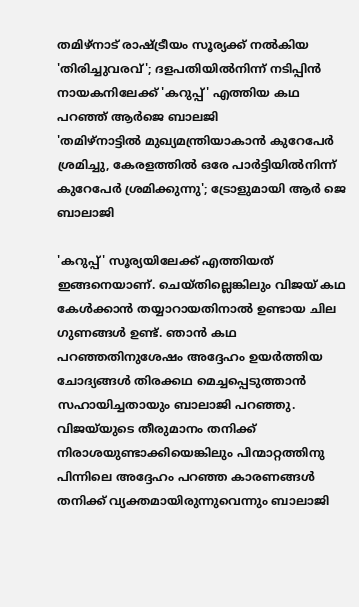തമിഴ്‌നാട് രാഷ്ട്രീയം സൂര്യക്ക് നൽകിയ 'തിരിച്ചുവരവ്'; ദളപതിയിൽനിന്ന് നടിപ്പിൻ നായകനിലേക്ക് 'കറുപ്പ്' എത്തിയ കഥ പറഞ്ഞ് ആർജെ ബാലജി
'തമിഴ്നാട്ടിൽ മുഖ്യമന്ത്രിയാകാൻ കുറേപേർ ശ്രമിച്ചു, കേരളത്തിൽ ഒരേ പാർട്ടിയിൽനിന്ന് കുറേപേർ ശ്രമിക്കുന്നു'; ട്രോളുമായി ആർ ജെ ബാലാജി

'കറുപ്പ്' സൂര്യയിലേക്ക് എത്തിയത് ഇങ്ങനെയാണ്. ചെയ്തില്ലെങ്കിലും വിജയ് കഥ കേള്‍ക്കാന്‍ തയ്യാറായതിനാൽ ഉണ്ടായ ചില ഗുണങ്ങൾ ഉണ്ട്. ഞാൻ കഥ പറഞ്ഞതിനുശേഷം അദ്ദേഹം ഉയർത്തിയ ചോദ്യങ്ങള്‍ തിരക്കഥ മെച്ചപ്പെടുത്താന്‍ സഹായിച്ചതായും ബാലാജി പറഞ്ഞു. വിജയ്‌യുടെ തീരുമാനം തനിക്ക് നിരാശയുണ്ടാക്കിയെങ്കിലും പിന്മാറ്റത്തിനു പിന്നിലെ അദ്ദേഹം പറഞ്ഞ കാരണങ്ങൾ തനിക്ക് വ്യക്തമായിരുന്നുവെന്നും ബാലാജി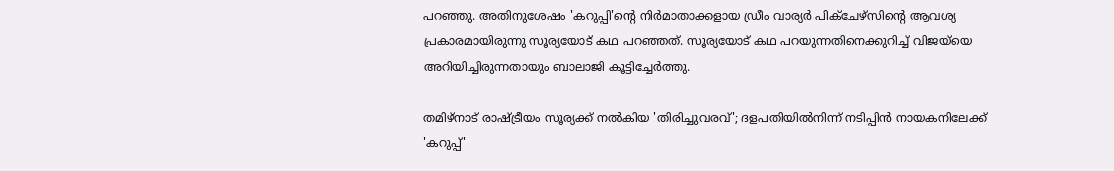പറഞ്ഞു. അതിനുശേഷം 'കറുപ്പി'ന്റെ നിര്‍മാതാക്കളായ ഡ്രീം വാര്യര്‍ പിക്‌ചേഴ്‌സിന്റെ ആവശ്യ പ്രകാരമായിരുന്നു സൂര്യയോട് കഥ പറഞ്ഞത്. സൂര്യയോട് കഥ പറയുന്നതിനെക്കുറിച്ച് വിജയ്‌യെ അറിയിച്ചിരുന്നതായും ബാലാജി കൂട്ടിച്ചേർത്തു.

തമിഴ്‌നാട് രാഷ്ട്രീയം സൂര്യക്ക് നൽകിയ 'തിരിച്ചുവരവ്'; ദളപതിയിൽനിന്ന് നടിപ്പിൻ നായകനിലേക്ക് 'കറുപ്പ്'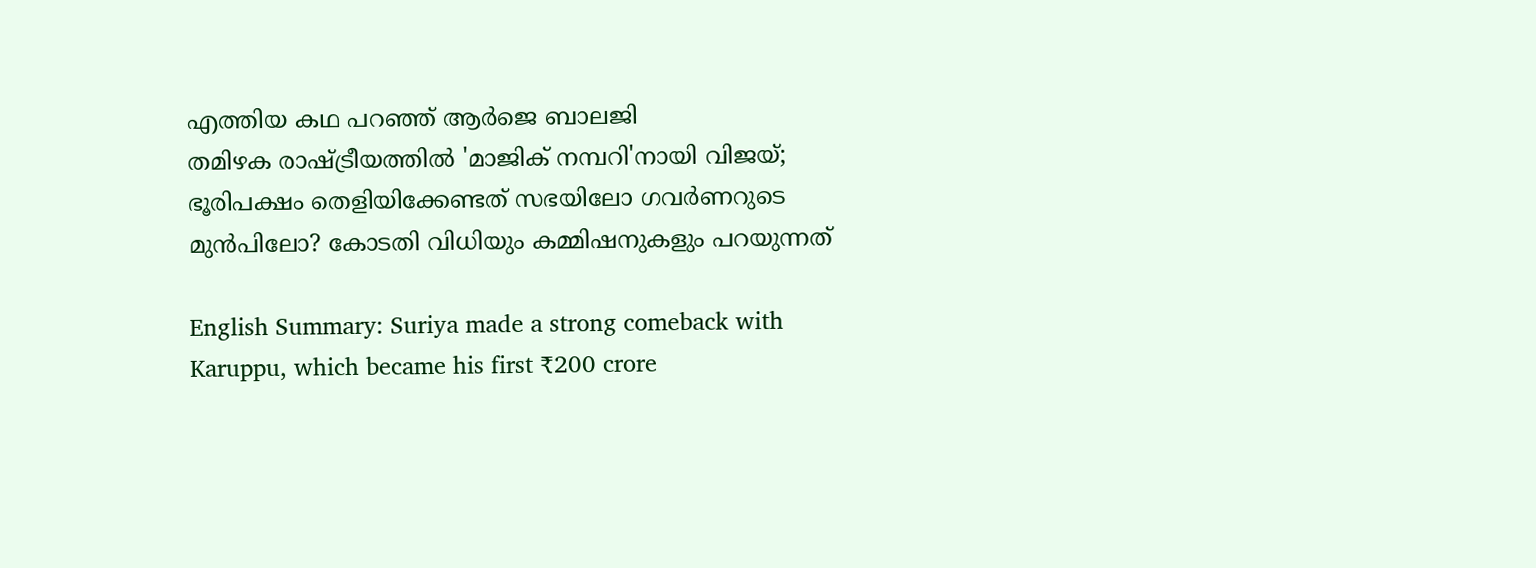എത്തിയ കഥ പറഞ്ഞ് ആർജെ ബാലജി
തമിഴക രാഷ്ട്രീയത്തിൽ 'മാജിക് നമ്പറി'നായി വിജയ്; ഭൂരിപക്ഷം തെളിയിക്കേണ്ടത് സഭയിലോ ഗവർണറുടെ മുൻപിലോ? കോടതി വിധിയും കമ്മിഷനുകളും പറയുന്നത്

English Summary: Suriya made a strong comeback with Karuppu, which became his first ₹200 crore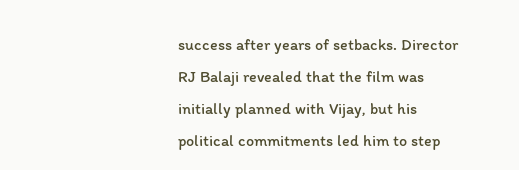success after years of setbacks. Director RJ Balaji revealed that the film was initially planned with Vijay, but his political commitments led him to step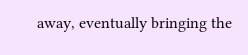away, eventually bringing the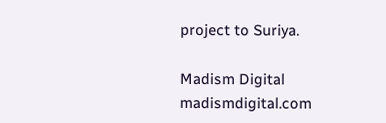project to Suriya.

Madism Digital
madismdigital.com